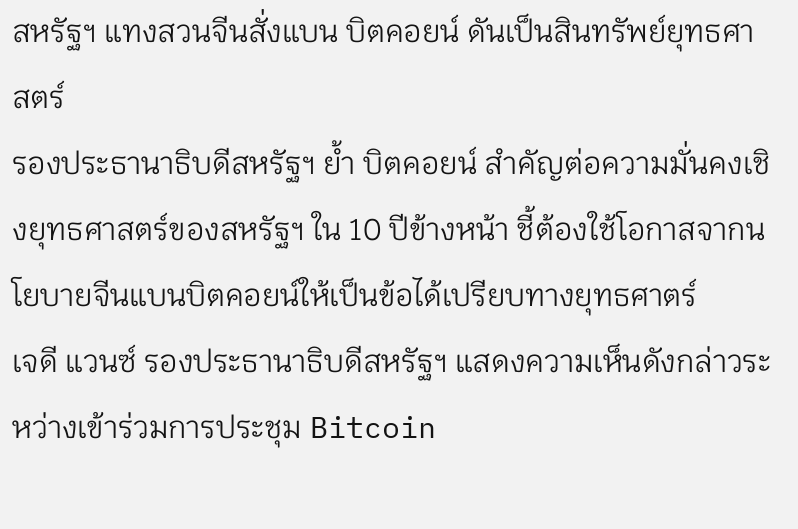สหรัฐฯ แทงสวนจีนสั่งแบน บิตคอยน์ ดันเป็นสินทรัพย์ยุทธศาสตร์
รองประธานาธิบดีสหรัฐฯ ย้ำ บิตคอยน์ สำคัญต่อความมั่นคงเชิงยุทธศาสตร์ของสหรัฐฯ ใน 10 ปีข้างหน้า ชี้ต้องใช้โอกาสจากนโยบายจีนแบนบิตคอยน์ให้เป็นข้อได้เปรียบทางยุทธศาตร์
เจดี แวนซ์ รองประธานาธิบดีสหรัฐฯ แสดงความเห็นดังกล่าวระหว่างเข้าร่วมการประชุม Bitcoin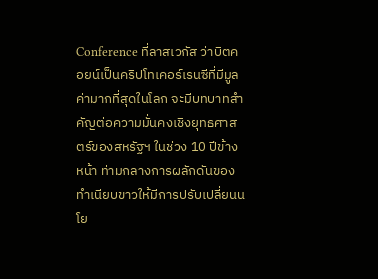Conference ที่ลาสเวกัส ว่าบิตคอยน์เป็นคริปโทเคอร์เรนซีที่มีมูลค่ามากที่สุดในโลก จะมีบทบาทสำคัญต่อความมั่นคงเชิงยุทธศาสตร์ของสหรัฐฯ ในช่วง 10 ปีข้างหน้า ท่ามกลางการผลักดันของทำเนียบขาวให้มีการปรับเปลี่ยนนโย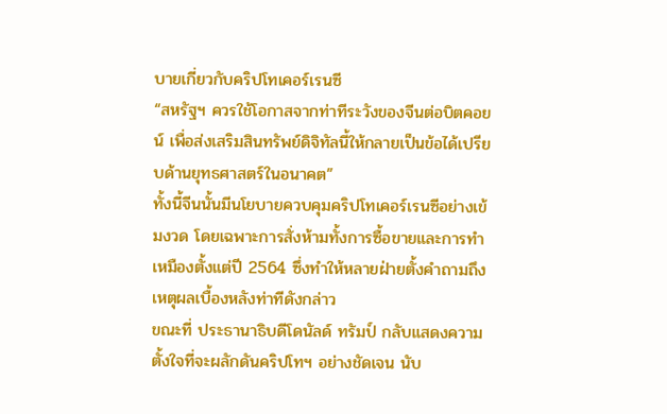บายเกี่ยวกับคริปโทเคอร์เรนซี
“สหรัฐฯ ควรใช้โอกาสจากท่าทีระวังของจีนต่อบิตคอยน์ เพื่อส่งเสริมสินทรัพย์ดิจิทัลนี้ให้กลายเป็นข้อได้เปรียบด้านยุทธศาสตร์ในอนาคต”
ทั้งนี้จีนนั้นมีนโยบายควบคุมคริปโทเคอร์เรนซีอย่างเข้มงวด โดยเฉพาะการสั่งห้ามทั้งการซื้อขายและการทำเหมืองตั้งแต่ปี 2564 ซึ่งทำให้หลายฝ่ายตั้งคำถามถึงเหตุผลเบื้องหลังท่าทีดังกล่าว
ขณะที่ ประธานาธิบดีโดนัลด์ ทรัมป์ กลับแสดงความตั้งใจที่จะผลักดันคริปโทฯ อย่างชัดเจน นับ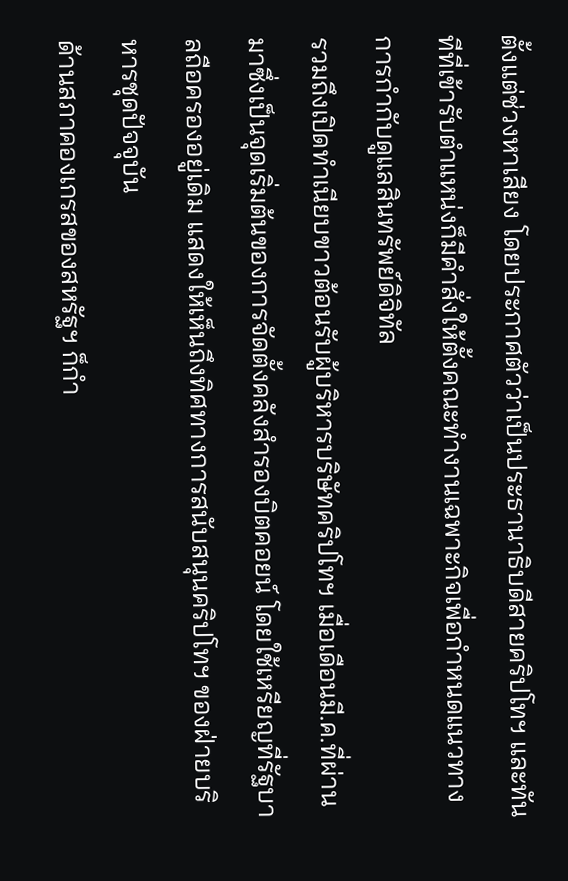ตั้งแต่ช่วงหาเสียง โดยประกาศตัวว่าเป็นประธานาธิบดีสายคริปโทฯ และทันทีที่เข้ารับตำแหน่งก็มีคำสั่งให้ตั้งคณะทำงานเฉพาะกิจเพื่อกำหนดแนวทางการกำกับดูแลสินทรัพย์ดิจิทัล
รวมถึงเปิดทำเนียบขาวต้อนรับผู้บริหารบริษัทคริปโทฯ เมื่อเดือนมี.ค.ที่ผ่านมาซึ่งเป็นจุดเริ่มต้นของการจัดตั้งคลังสำรองบิตคอยน์ โดยใช้เหรียญที่รัฐบาลถือครองอยู่เดิม แสดงให้เห็นถึงทิศทางการสนับสนุนคริปโทฯ ของฝ่ายบริหารชุดปัจจุบัน
ด้านสภาคองเกรสของสหรัฐฯ ก็กำ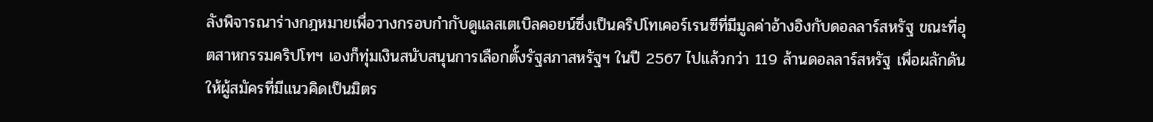ลังพิจารณาร่างกฎหมายเพื่อวางกรอบกำกับดูแลสเตเบิลคอยน์ซึ่งเป็นคริปโทเคอร์เรนซีที่มีมูลค่าอ้างอิงกับดอลลาร์สหรัฐ ขณะที่อุตสาหกรรมคริปโทฯ เองก็ทุ่มเงินสนับสนุนการเลือกตั้งรัฐสภาสหรัฐฯ ในปี 2567 ไปแล้วกว่า 119 ล้านดอลลาร์สหรัฐ เพื่อผลักดันให้ผู้สมัครที่มีแนวคิดเป็นมิตร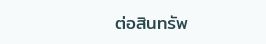ต่อสินทรัพ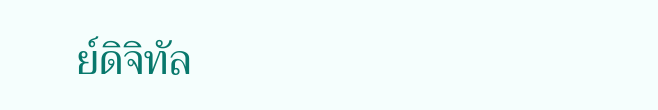ย์ดิจิทัล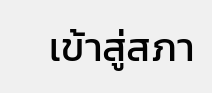เข้าสู่สภา